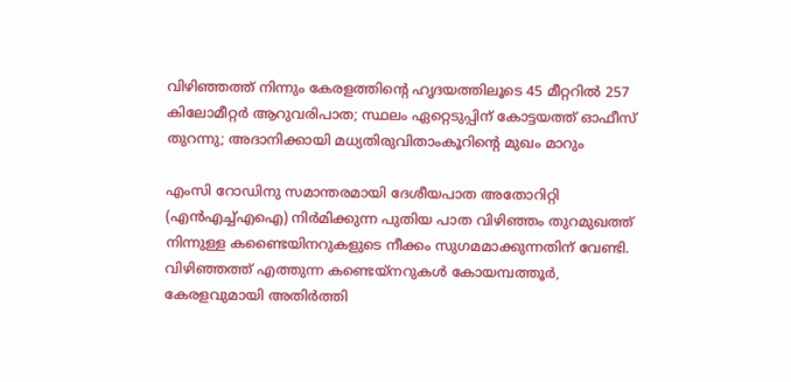വിഴിഞ്ഞത്ത് നിന്നും കേരളത്തിന്റെ ഹൃദയത്തിലൂടെ 45 മീറ്ററില്‍ 257 കിലോമീറ്റര്‍ ആറുവരിപാത; സ്ഥലം ഏറ്റെടുപ്പിന് കോട്ടയത്ത് ഓഫീസ് തുറന്നു; അദാനിക്കായി മധ്യതിരുവിതാംകൂറിന്റെ മുഖം മാറും

എംസി റോഡിനു സമാന്തരമായി ദേശീയപാത അതോറിറ്റി (എന്‍എച്ച്എഐ) നിര്‍മിക്കുന്ന പുതിയ പാത വിഴിഞ്ഞം തുറമുഖത്ത് നിന്നുള്ള കണ്ടൈയിനറുകളുടെ നീക്കം സുഗമമാക്കുന്നതിന് വേണ്ടി. വിഴിഞ്ഞത്ത് എത്തുന്ന കണ്ടെയ്‌നറുകള്‍ കോയമ്പത്തൂര്‍, കേരളവുമായി അതിര്‍ത്തി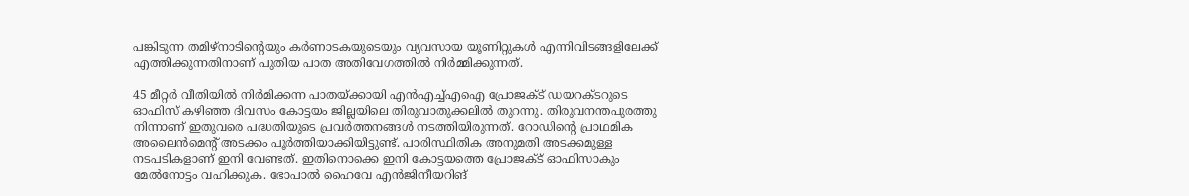പങ്കിടുന്ന തമിഴ്‌നാടിന്റെയും കര്‍ണാടകയുടെയും വ്യവസായ യൂണിറ്റുകള്‍ എന്നിവിടങ്ങളിലേക്ക് എത്തിക്കുന്നതിനാണ് പുതിയ പാത അതിവേഗത്തില്‍ നിര്‍മ്മിക്കുന്നത്.

45 മീറ്റര്‍ വീതിയില്‍ നിര്‍മിക്കന്ന പാതയ്ക്കായി എന്‍എച്ച്എഐ പ്രോജക്ട് ഡയറക്ടറുടെ ഓഫിസ് കഴിഞ്ഞ ദിവസം കോട്ടയം ജില്ലയിലെ തിരുവാതുക്കലില്‍ തുറന്നു. തിരുവനന്തപുരത്തു നിന്നാണ് ഇതുവരെ പദ്ധതിയുടെ പ്രവര്‍ത്തനങ്ങള്‍ നടത്തിയിരുന്നത്. റോഡിന്റെ പ്രാഥമിക അലൈന്‍മെന്റ് അടക്കം പൂര്‍ത്തിയാക്കിയിട്ടുണ്ട്. പാരിസ്ഥിതിക അനുമതി അടക്കമുള്ള നടപടികളാണ് ഇനി വേണ്ടത്. ഇതിനൊക്കെ ഇനി കോട്ടയത്തെ പ്രോജക്ട് ഓഫിസാകും മേല്‍നോട്ടം വഹിക്കുക. ഭോപാല്‍ ഹൈവേ എന്‍ജിനീയറിങ്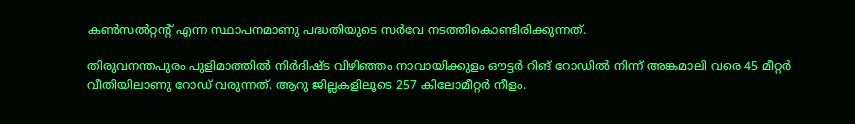കണ്‍സല്‍റ്റന്റ് എന്ന സ്ഥാപനമാണു പദ്ധതിയുടെ സര്‍വേ നടത്തികൊണ്ടിരിക്കുന്നത്.

തിരുവനന്തപുരം പുളിമാത്തില്‍ നിര്‍ദിഷ്ട വിഴിഞ്ഞം നാവായിക്കുളം ഔട്ടര്‍ റിങ് റോഡില്‍ നിന്ന് അങ്കമാലി വരെ 45 മീറ്റര്‍ വീതിയിലാണു റോഡ് വരുന്നത്. ആറു ജില്ലകളിലൂടെ 257 കിലോമീറ്റര്‍ നീളം.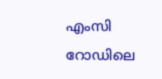എംസി റോഡിലെ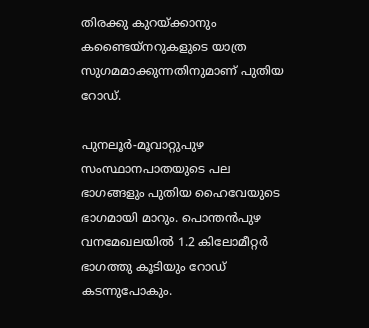തിരക്കു കുറയ്ക്കാനും കണ്ടൈയ്‌നറുകളുടെ യാത്ര സുഗമമാക്കുന്നതിനുമാണ് പുതിയ റോഡ്.

പുനലൂര്‍-മൂവാറ്റുപുഴ സംസ്ഥാനപാതയുടെ പല ഭാഗങ്ങളും പുതിയ ഹൈവേയുടെ ഭാഗമായി മാറും. പൊന്തന്‍പുഴ വനമേഖലയില്‍ 1.2 കിലോമീറ്റര്‍ ഭാഗത്തു കൂടിയും റോഡ് കടന്നുപോകും.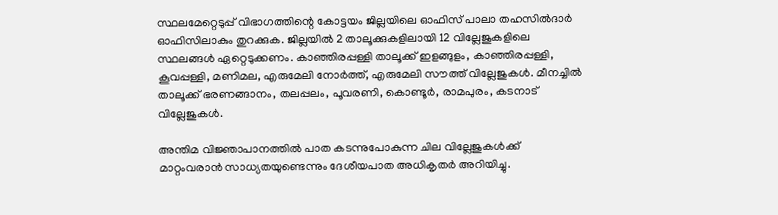സ്ഥലമേറ്റെടുപ്പ് വിഭാഗത്തിന്റെ കോട്ടയം ജില്ലയിലെ ഓഫിസ് പാലാ തഹസില്‍ദാര്‍ ഓഫിസിലാകും തുറക്കുക. ജില്ലയില്‍ 2 താലൂക്കുകളിലായി 12 വില്ലേജുകളിലെ സ്ഥലങ്ങള്‍ ഏറ്റെടുക്കണം. കാഞ്ഞിരപ്പള്ളി താലൂക്ക് ഇളങ്ങുളം, കാഞ്ഞിരപ്പള്ളി, കൂവപ്പള്ളി, മണിമല, എരുമേലി നോര്‍ത്ത്, എരുമേലി സൗത്ത് വില്ലേജുകള്‍. മീനച്ചില്‍ താലൂക്ക് ഭരണങ്ങാനം, തലപ്പലം, പൂവരണി, കൊണ്ടൂര്‍, രാമപുരം, കടനാട് വില്ലേജുകള്‍.

അന്തിമ വിജ്ഞാപാനത്തില്‍ പാത കടന്നുപോകുന്ന ചില വില്ലേജുകള്‍ക്ക് മാറ്റംവരാന്‍ സാധ്യതയുണ്ടെന്നും ദേശീയപാത അധികൃതര്‍ അറിയിച്ചു.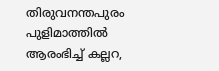തിരുവനന്തപുരം പുളിമാത്തില്‍ ആരംഭിച്ച് കല്ലറ,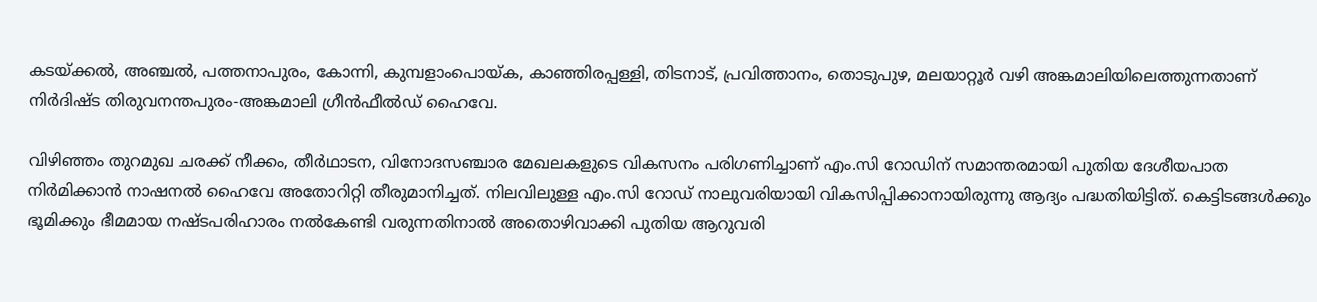കടയ്ക്കല്‍, അഞ്ചല്‍, പത്തനാപുരം, കോന്നി, കുമ്പളാംപൊയ്ക, കാഞ്ഞിരപ്പള്ളി, തിടനാട്, പ്രവിത്താനം, തൊടുപുഴ, മലയാറ്റൂര്‍ വഴി അങ്കമാലിയിലെത്തുന്നതാണ് നിര്‍ദിഷ്ട തിരുവനന്തപുരം-അങ്കമാലി ഗ്രീന്‍ഫീല്‍ഡ് ഹൈവേ.

വിഴിഞ്ഞം തുറമുഖ ചരക്ക് നീക്കം, തീര്‍ഥാടന, വിനോദസഞ്ചാര മേഖലകളുടെ വികസനം പരിഗണിച്ചാണ് എം.സി റോഡിന് സമാന്തരമായി പുതിയ ദേശീയപാത നിര്‍മിക്കാന്‍ നാഷനല്‍ ഹൈവേ അതോറിറ്റി തീരുമാനിച്ചത്. നിലവിലുള്ള എം.സി റോഡ് നാലുവരിയായി വികസിപ്പിക്കാനായിരുന്നു ആദ്യം പദ്ധതിയിട്ടിത്. കെട്ടിടങ്ങള്‍ക്കും ഭൂമിക്കും ഭീമമായ നഷ്ടപരിഹാരം നല്‍കേണ്ടി വരുന്നതിനാല്‍ അതൊഴിവാക്കി പുതിയ ആറുവരി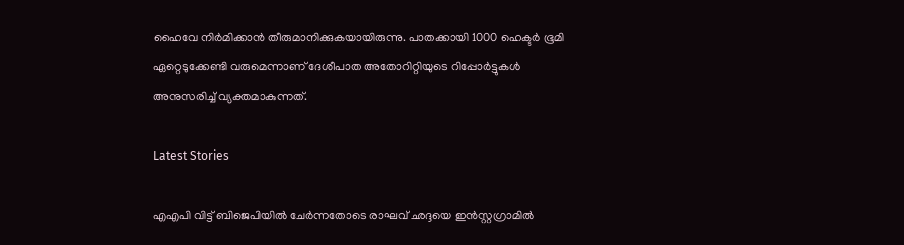ഹൈവേ നിര്‍മിക്കാന്‍ തീരുമാനിക്കുകയായിരുന്നു. പാതക്കായി 1000 ഹെക്ടര്‍ ഭൂമി ഏറ്റെടുക്കേണ്ടി വരുമെന്നാണ് ദേശീപാത അതോറിറ്റിയുടെ റിപ്പോര്‍ട്ടുകള്‍ അനുസരിച്ച് വ്യക്തമാകുന്നത്.

Latest Stories

എഎപി വിട്ട് ബിജെപിയിൽ ചേർന്നതോടെ രാഘവ് ഛദ്ദയെ ഇൻസ്റ്റഗ്രാമിൽ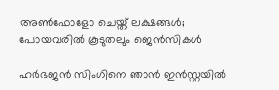അൺഫോളോ ചെയ്ത് ലക്ഷങ്ങൾ; പോയവരിൽ കൂടുതലും ജെന്‍സികൾ

ഹർഭജൻ സിംഗിനെ ഞാൻ ഇൻസ്റ്റയിൽ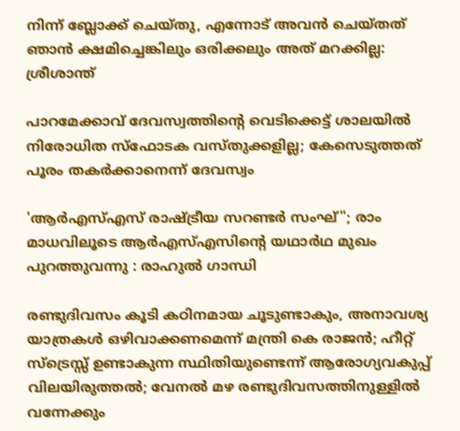നിന്ന് ബ്ലോക്ക് ചെയ്തു, എന്നോട് അവൻ ചെയ്തത് ഞാൻ ക്ഷമിച്ചെങ്കിലും ഒരിക്കലും അത് മറക്കില്ല: ശ്രീശാന്ത്

പാറമേക്കാവ് ദേവസ്വത്തിന്റെ വെടിക്കെട്ട് ശാലയിൽ നിരോധിത സ്ഫോടക വസ്തുക്കളില്ല; കേസെടുത്തത് പൂരം തകർക്കാനെന്ന് ദേവസ്വം

'ആർഎസ്എസ് രാഷ്ട്രീയ സറണ്ടർ സംഘ്''; രാം മാധവിലൂടെ ആർഎസ്എസിന്റെ യഥാർഥ മുഖം പുറത്തുവന്നു : രാഹുൽ ഗാന്ധി

രണ്ടുദിവസം കൂടി കഠിനമായ ചൂടുണ്ടാകും, അനാവശ്യ യാത്രകള്‍ ഒഴിവാക്കണമെന്ന് മന്ത്രി കെ രാജന്‍; ഹീറ്റ് സ്‌ട്രെസ്സ് ഉണ്ടാകുന്ന സ്ഥിതിയുണ്ടെന്ന് ആരോഗ്യവകുപ്പ് വിലയിരുത്തല്‍; വേനല്‍ മഴ രണ്ടുദിവസത്തിനുള്ളില്‍ വന്നേക്കും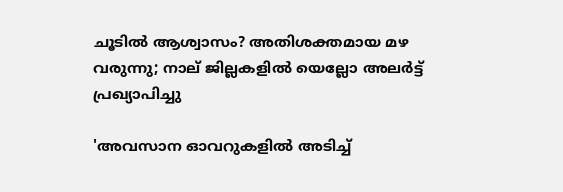ചൂടിൽ ആശ്വാസം? അതിശക്തമായ മഴ വരുന്നു; നാല് ജില്ലകളിൽ യെല്ലോ അലർട്ട് പ്രഖ്യാപിച്ചു

'അവസാന ഓവറുകളിൽ അടിച്ച്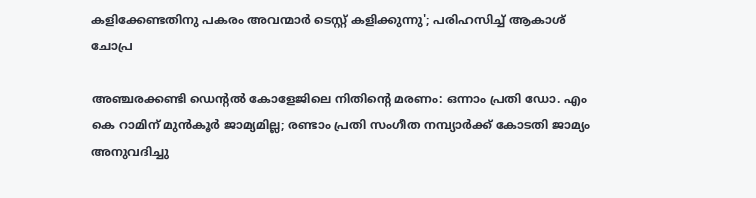കളിക്കേണ്ടതിനു പകരം അവന്മാർ ടെസ്റ്റ് കളിക്കുന്നു'; പരിഹസിച്ച് ആകാശ് ചോപ്ര

അഞ്ചരക്കണ്ടി ഡെന്റല്‍ കോളേജിലെ നിതിന്റെ മരണം: ഒന്നാം പ്രതി ഡോ. എം കെ റാമിന് മുന്‍കൂര്‍ ജാമ്യമില്ല; രണ്ടാം പ്രതി സംഗീത നമ്പ്യാര്‍ക്ക് കോടതി ജാമ്യം അനുവദിച്ചു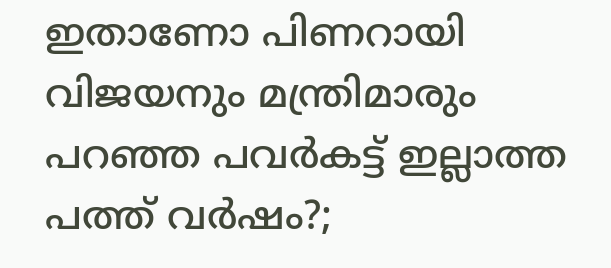ഇതാണോ പിണറായി വിജയനും മന്ത്രിമാരും പറഞ്ഞ പവർകട്ട് ഇല്ലാത്ത പത്ത് വർഷം?;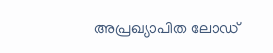അപ്രഖ്യാപിത ലോഡ്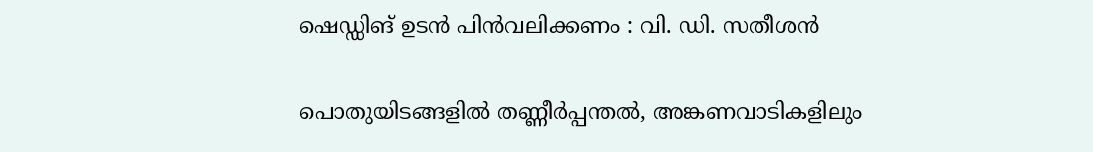ഷെഡ്ഡിങ് ഉടൻ പിൻവലിക്കണം : വി. ഡി. സതീശൻ

പൊതുയിടങ്ങളിൽ തണ്ണീർപ്പന്തൽ, അങ്കണവാടികളിലും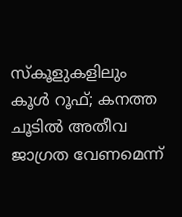സ്കൂളുകളിലും കൂൾ റൂഫ്; കനത്ത ചൂടിൽ അതീവ ജാഗ്രത വേണമെന്ന്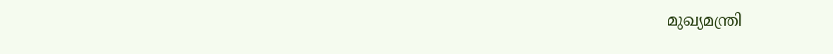മുഖ്യമന്ത്രി